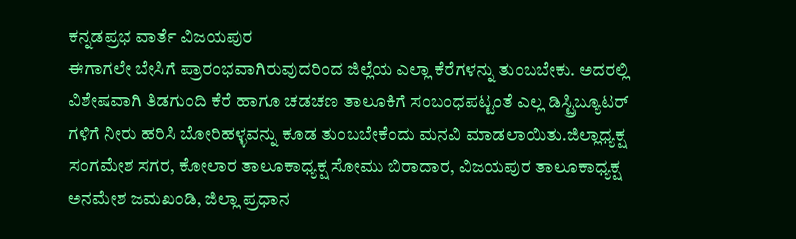ಕನ್ನಡಪ್ರಭ ವಾರ್ತೆ ವಿಜಯಪುರ
ಈಗಾಗಲೇ ಬೇಸಿಗೆ ಪ್ರಾರಂಭವಾಗಿರುವುದರಿಂದ ಜಿಲ್ಲೆಯ ಎಲ್ಲಾ ಕೆರೆಗಳನ್ನು ತುಂಬಬೇಕು. ಅದರಲ್ಲಿ ವಿಶೇಷವಾಗಿ ತಿಡಗುಂದಿ ಕೆರೆ ಹಾಗೂ ಚಡಚಣ ತಾಲೂಕಿಗೆ ಸಂಬಂಧಪಟ್ಟಂತೆ ಎಲ್ಲ ಡಿಸ್ಟ್ರಿಬ್ಯೂಟರ್ ಗಳಿಗೆ ನೀರು ಹರಿಸಿ ಬೋರಿಹಳ್ಳವನ್ನು ಕೂಡ ತುಂಬಬೇಕೆಂದು ಮನವಿ ಮಾಡಲಾಯಿತು.ಜಿಲ್ಲಾಧ್ಯಕ್ಷ ಸಂಗಮೇಶ ಸಗರ, ಕೋಲಾರ ತಾಲೂಕಾಧ್ಯಕ್ಷ ಸೋಮು ಬಿರಾದಾರ, ವಿಜಯಪುರ ತಾಲೂಕಾಧ್ಯಕ್ಷ ಅನಮೇಶ ಜಮಖಂಡಿ, ಜಿಲ್ಲಾ ಪ್ರಧಾನ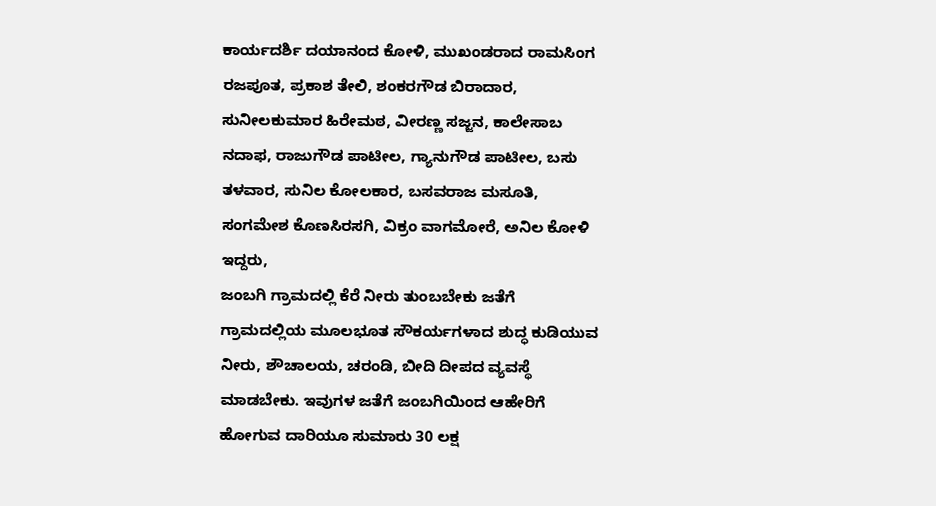ಕಾರ್ಯದರ್ಶಿ ದಯಾನಂದ ಕೋಳಿ, ಮುಖಂಡರಾದ ರಾಮಸಿಂಗ ರಜಪೂತ, ಪ್ರಕಾಶ ತೇಲಿ, ಶಂಕರಗೌಡ ಬಿರಾದಾರ, ಸುನೀಲಕುಮಾರ ಹಿರೇಮಠ, ವೀರಣ್ಣ ಸಜ್ಜನ, ಕಾಲೇಸಾಬ ನದಾಫ, ರಾಜುಗೌಡ ಪಾಟೀಲ, ಗ್ಯಾನುಗೌಡ ಪಾಟೀಲ, ಬಸು ತಳವಾರ, ಸುನಿಲ ಕೋಲಕಾರ, ಬಸವರಾಜ ಮಸೂತಿ, ಸಂಗಮೇಶ ಕೊಣಸಿರಸಗಿ, ವಿಕ್ರಂ ವಾಗಮೋರೆ, ಅನಿಲ ಕೋಳಿ ಇದ್ದರು,
ಜಂಬಗಿ ಗ್ರಾಮದಲ್ಲಿ ಕೆರೆ ನೀರು ತುಂಬಬೇಕು ಜತೆಗೆ ಗ್ರಾಮದಲ್ಲಿಯ ಮೂಲಭೂತ ಸೌಕರ್ಯಗಳಾದ ಶುದ್ಧ ಕುಡಿಯುವ ನೀರು, ಶೌಚಾಲಯ, ಚರಂಡಿ, ಬೀದಿ ದೀಪದ ವ್ಯವಸ್ಥೆ ಮಾಡಬೇಕು. ಇವುಗಳ ಜತೆಗೆ ಜಂಬಗಿಯಿಂದ ಆಹೇರಿಗೆ ಹೋಗುವ ದಾರಿಯೂ ಸುಮಾರು 30 ಲಕ್ಷ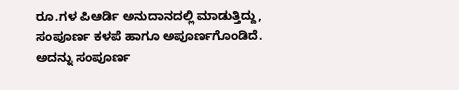ರೂ.ಗಳ ಪಿಆರ್ಡಿ ಅನುದಾನದಲ್ಲಿ ಮಾಡುತ್ತಿದ್ದು, ಸಂಪೂರ್ಣ ಕಳಪೆ ಹಾಗೂ ಅಪೂರ್ಣಗೊಂಡಿದೆ. ಅದನ್ನು ಸಂಪೂರ್ಣ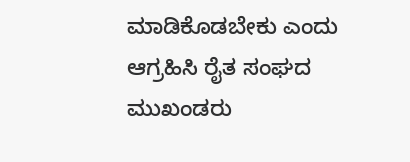ಮಾಡಿಕೊಡಬೇಕು ಎಂದು ಆಗ್ರಹಿಸಿ ರೈತ ಸಂಘದ ಮುಖಂಡರು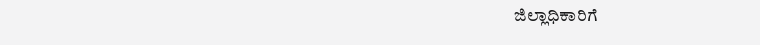ಜಿಲ್ಲಾಧಿಕಾರಿಗೆ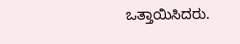ಒತ್ತಾಯಿಸಿದರು.